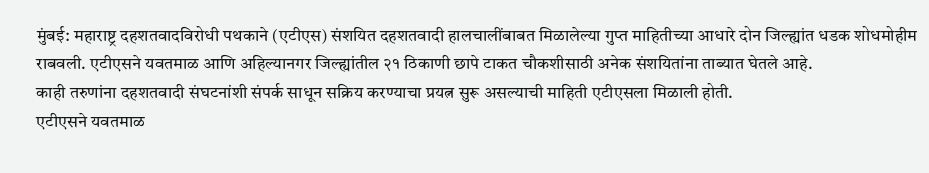मुंबई: महाराष्ट्र दहशतवादविरोधी पथकाने (एटीएस) संशयित दहशतवादी हालचालींबाबत मिळालेल्या गुप्त माहितीच्या आधारे दोन जिल्ह्यांत धडक शोधमोहीम राबवली. एटीएसने यवतमाळ आणि अहिल्यानगर जिल्ह्यांतील २१ ठिकाणी छापे टाकत चौकशीसाठी अनेक संशयितांना ताब्यात घेतले आहे.
काही तरुणांना दहशतवादी संघटनांशी संपर्क साधून सक्रिय करण्याचा प्रयत्न सुरू असल्याची माहिती एटीएसला मिळाली होती.
एटीएसने यवतमाळ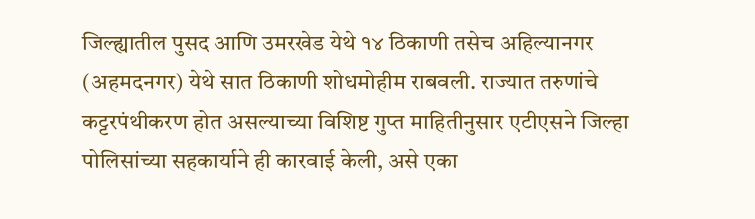जिल्ह्यातील पुसद आणि उमरखेड येथे १४ ठिकाणी तसेच अहिल्यानगर (अहमदनगर) येथे सात ठिकाणी शोधमोहीम राबवली. राज्यात तरुणांचे कट्टरपंथीकरण होत असल्याच्या विशिष्ट गुप्त माहितीनुसार एटीएसने जिल्हा पोलिसांच्या सहकार्याने ही कारवाई केली, असे एका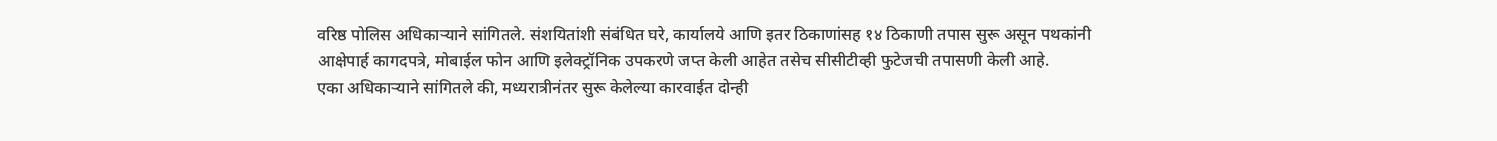वरिष्ठ पोलिस अधिकाऱ्याने सांगितले. संशयितांशी संबंधित घरे, कार्यालये आणि इतर ठिकाणांसह १४ ठिकाणी तपास सुरू असून पथकांनी आक्षेपार्ह कागदपत्रे, मोबाईल फोन आणि इलेक्ट्रॉनिक उपकरणे जप्त केली आहेत तसेच सीसीटीव्ही फुटेजची तपासणी केली आहे.
एका अधिकाऱ्याने सांगितले की, मध्यरात्रीनंतर सुरू केलेल्या कारवाईत दोन्ही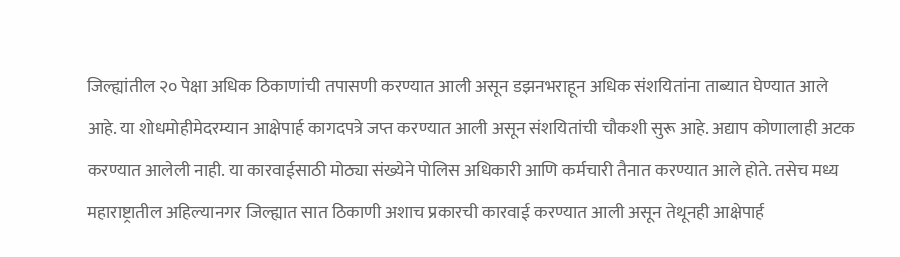जिल्ह्यांतील २० पेक्षा अधिक ठिकाणांची तपासणी करण्यात आली असून डझनभराहून अधिक संशयितांना ताब्यात घेण्यात आले आहे. या शोधमोहीमेदरम्यान आक्षेपार्ह कागदपत्रे जप्त करण्यात आली असून संशयितांची चौकशी सुरू आहे. अद्याप कोणालाही अटक करण्यात आलेली नाही. या कारवाईसाठी मोठ्या संख्येने पोलिस अधिकारी आणि कर्मचारी तैनात करण्यात आले होते. तसेच मध्य महाराष्ट्रातील अहिल्यानगर जिल्ह्यात सात ठिकाणी अशाच प्रकारची कारवाई करण्यात आली असून तेथूनही आक्षेपार्ह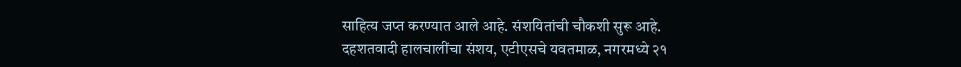साहित्य जप्त करण्यात आले आहे. संशयितांची चौकशी सुरू आहे.
दहशतवादी हालचालींचा संशय, एटीएसचे यवतमाळ, नगरमध्ये २१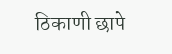ठिकाणी छापे